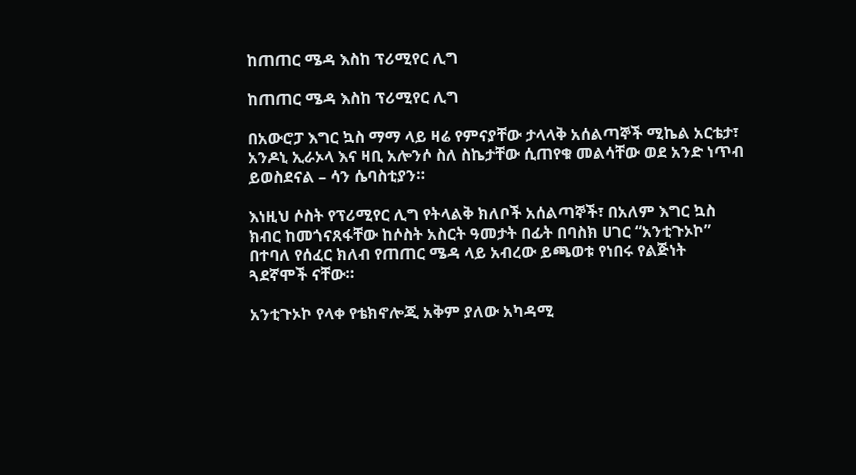ከጠጠር ሜዳ እስከ ፕሪሚየር ሊግ

ከጠጠር ሜዳ እስከ ፕሪሚየር ሊግ

በአውሮፓ እግር ኳስ ማማ ላይ ዛሬ የምናያቸው ታላላቅ አሰልጣኞች ሚኬል አርቴታ፣ አንዶኒ ኢራኦላ እና ዛቢ አሎንሶ ስለ ስኬታቸው ሲጠየቁ መልሳቸው ወደ አንድ ነጥብ ይወስደናል – ሳን ሴባስቲያን።

እነዚህ ሶስት የፕሪሚየር ሊግ የትላልቅ ክለቦች አሰልጣኞች፣ በአለም እግር ኳስ ክብር ከመጎናጸፋቸው ከሶስት አስርት ዓመታት በፊት በባስክ ሀገር “አንቲጉኦኮ” በተባለ የሰፈር ክለብ የጠጠር ሜዳ ላይ አብረው ይጫወቱ የነበሩ የልጅነት ጓደኛሞች ናቸው።

አንቲጉኦኮ የላቀ የቴክኖሎጂ አቅም ያለው አካዳሚ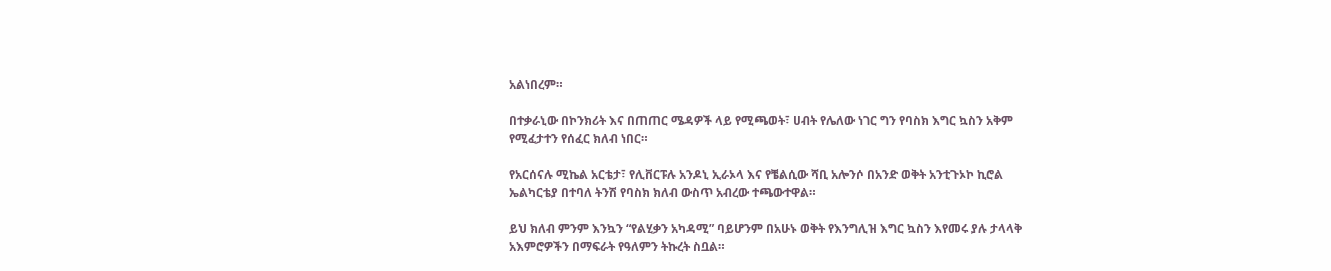አልነበረም።

በተቃራኒው በኮንክሪት እና በጠጠር ሜዳዎች ላይ የሚጫወት፣ ሀብት የሌለው ነገር ግን የባስክ እግር ኳስን አቅም የሚፈታተን የሰፈር ክለብ ነበር።

የአርሰናሉ ሚኬል አርቴታ፣ የሊቨርፑሉ አንዶኒ ኢራኦላ እና የቼልሲው ሻቢ አሎንሶ በአንድ ወቅት አንቲጉኦኮ ኪሮል ኤልካርቴያ በተባለ ትንሽ የባስክ ክለብ ውስጥ አብረው ተጫውተዋል።

ይህ ክለብ ምንም እንኳን “የልሂቃን አካዳሚ” ባይሆንም በአሁኑ ወቅት የእንግሊዝ እግር ኳስን እየመሩ ያሉ ታላላቅ አእምሮዎችን በማፍራት የዓለምን ትኩረት ስቧል።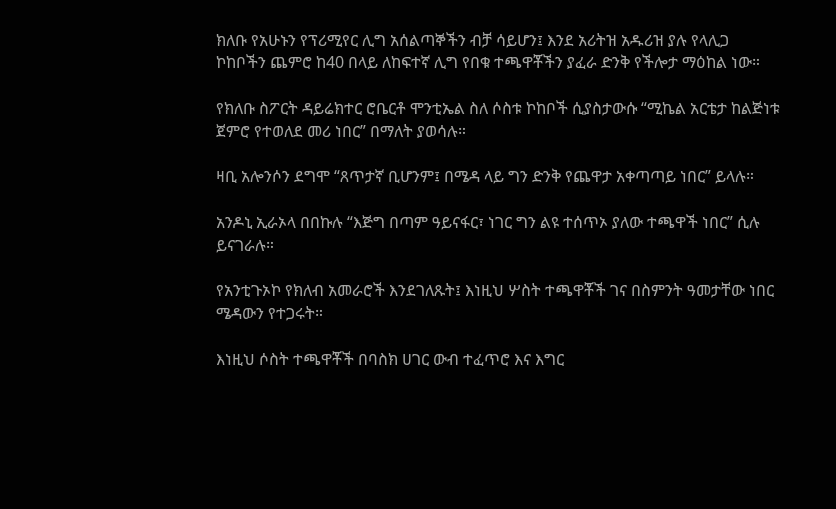ክለቡ የአሁኑን የፕሪሚየር ሊግ አሰልጣኞችን ብቻ ሳይሆን፤ እንደ አሪትዝ አዱሪዝ ያሉ የላሊጋ ኮከቦችን ጨምሮ ከ40 በላይ ለከፍተኛ ሊግ የበቁ ተጫዋቾችን ያፈራ ድንቅ የችሎታ ማዕከል ነው።

የክለቡ ስፖርት ዳይሬክተር ሮቤርቶ ሞንቲኤል ስለ ሶስቱ ኮከቦች ሲያስታውሱ “ሚኬል አርቴታ ከልጅነቱ ጀምሮ የተወለደ መሪ ነበር” በማለት ያወሳሉ።

ዛቢ አሎንሶን ደግሞ “ጸጥታኛ ቢሆንም፤ በሜዳ ላይ ግን ድንቅ የጨዋታ አቀጣጣይ ነበር” ይላሉ።

አንዶኒ ኢራኦላ በበኩሉ “እጅግ በጣም ዓይናፋር፣ ነገር ግን ልዩ ተሰጥኦ ያለው ተጫዋች ነበር” ሲሉ ይናገራሉ።

የአንቲጉኦኮ የክለብ አመራሮች እንደገለጹት፤ እነዚህ ሦስት ተጫዋቾች ገና በስምንት ዓመታቸው ነበር ሜዳውን የተጋሩት።

እነዚህ ሶስት ተጫዋቾች በባስክ ሀገር ውብ ተፈጥሮ እና እግር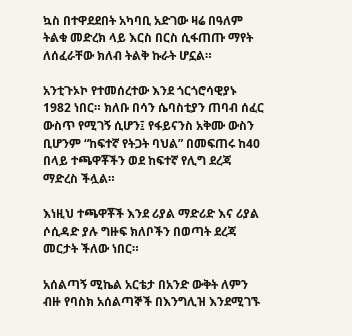ኳስ በተዋደደበት አካባቢ አድገው ዛሬ በዓለም ትልቁ መድረክ ላይ እርስ በርስ ሲፋጠጡ ማየት ለሰፈራቸው ክለብ ትልቅ ኩራት ሆኗል።

አንቲጉኦኮ የተመሰረተው እንደ ጎርጎሮሳዊያኑ 1982 ነበር። ክለቡ በሳን ሴባስቲያን ጠባብ ሰፈር ውስጥ የሚገኝ ሲሆን፤ የፋይናንስ አቅሙ ውስን ቢሆንም “ከፍተኛ የትጋት ባህል” በመፍጠሩ ከ40 በላይ ተጫዋቾችን ወደ ከፍተኛ የሊግ ደረጃ ማድረስ ችሏል።

እነዚህ ተጫዋቾች እንደ ሪያል ማድሪድ እና ሪያል ሶሲዳድ ያሉ ግዙፍ ክለቦችን በወጣት ደረጃ መርታት ችለው ነበር።

አሰልጣኝ ሚኬል አርቴታ በአንድ ውቅት ለምን ብዙ የባስክ አሰልጣኞች በእንግሊዝ እንደሚገኙ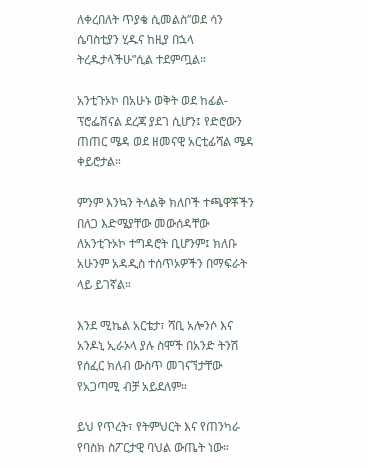ለቀረበለት ጥያቄ ሲመልስ”ወደ ሳን ሴባስቲያን ሂዱና ከዚያ በኋላ ትረዱታላችሁ”ሲል ተደምጧል።

አንቲጉኦኮ በአሁኑ ወቅት ወደ ከፊል-ፕሮፌሽናል ደረጃ ያደገ ሲሆን፤ የድሮውን ጠጠር ሜዳ ወደ ዘመናዊ አርቲፊሻል ሜዳ ቀይሮታል።

ምንም እንኳን ትላልቅ ክለቦች ተጫዋቾችን በለጋ እድሜያቸው መውሰዳቸው ለአንቲጉኦኮ ተግዳሮት ቢሆንም፤ ክለቡ አሁንም አዳዲስ ተሰጥኦዎችን በማፍራት ላይ ይገኛል።

እንደ ሚኬል አርቴታ፣ ሻቢ አሎንሶ እና አንዶኒ ኢራኦላ ያሉ ስሞች በአንድ ትንሽ የሰፈር ክለብ ውስጥ መገናኘታቸው የአጋጣሚ ብቻ አይደለም።

ይህ የጥረት፣ የትምህርት እና የጠንካራ የባስክ ስፖርታዊ ባህል ውጤት ነው።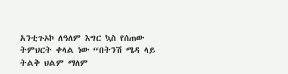አንቲጉኦኮ ለዓለም እግር ኳስ የሰጠው ትምህርት ቀላል ነው “በትንሽ ሜዳ ላይ ትልቅ ህልም ማለም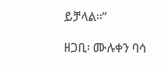ይቻላል።”

ዘጋቢ፡ ሙሉቀን ባሳ